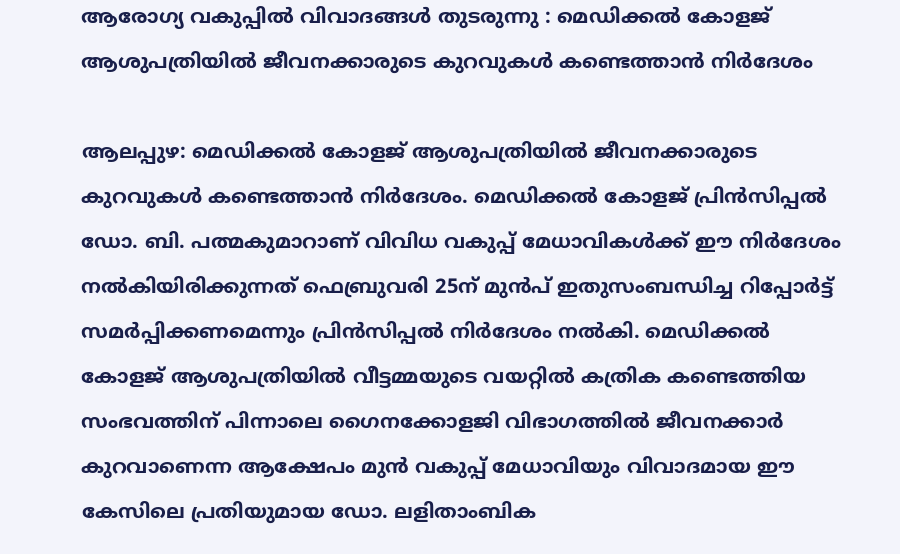ആരോഗ്യ വകുപ്പിൽ വിവാദങ്ങൾ തുടരുന്നു : മെഡിക്കൽ കോളജ് ആശുപത്രിയിൽ ജീവനക്കാരുടെ കുറവുകൾ കണ്ടെത്താൻ നിർദേശം

ആലപ്പുഴ: മെഡിക്കൽ കോളജ് ആശുപത്രിയിൽ ജീവനക്കാരുടെ കുറവുകൾ കണ്ടെത്താൻ നിർദേശം. മെഡിക്കൽ കോളജ് പ്രിൻസിപ്പൽ ഡോ. ബി. പത്മകുമാറാണ് വിവിധ വകുപ്പ് മേധാവികൾക്ക് ഈ നിർദേശം നൽകിയിരിക്കുന്നത് ഫെബ്രുവരി 25ന് മുൻപ് ഇതുസംബന്ധിച്ച റിപ്പോർട്ട് സമർപ്പിക്കണമെന്നും പ്രിൻസിപ്പൽ നിർദേശം നൽകി. മെഡിക്കൽ കോളജ് ആശുപത്രിയിൽ വീട്ടമ്മയുടെ വയറ്റിൽ കത്രിക കണ്ടെത്തിയ സംഭവത്തിന് പിന്നാലെ ഗൈനക്കോളജി വിഭാഗത്തിൽ ജീവനക്കാർ കുറവാണെന്ന ആക്ഷേപം മുൻ വകുപ്പ് മേധാവിയും വിവാദമായ ഈ കേസിലെ പ്രതിയുമായ ഡോ. ലളിതാംബിക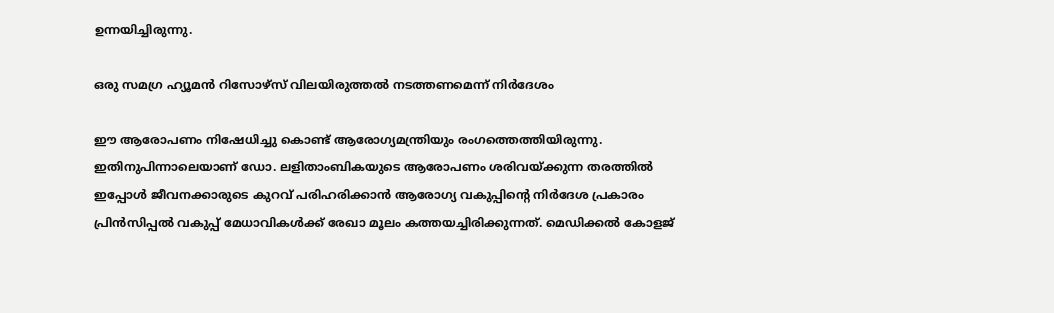ഉന്നയിച്ചിരുന്നു.

ഒരു സമഗ്ര ഹ്യൂമൻ റിസോഴ്സ് വിലയിരുത്തൽ നടത്തണമെന്ന് നിർദേശം

ഈ ആരോപണം നിഷേധിച്ചു കൊണ്ട് ആരോഗ്യമന്ത്രിയും രംഗത്തെത്തിയിരുന്നു. ഇതിനുപിന്നാലെയാണ് ഡോ. ലളിതാംബികയുടെ ആരോപണം ശരിവയ്ക്കുന്ന തരത്തിൽ ഇപ്പോൾ ജീവനക്കാരുടെ കുറവ് പരിഹരിക്കാൻ ആരോഗ്യ വകുപ്പിന്‍റെ നിർദേശ പ്രകാരം പ്രിൻസിപ്പൽ വകുപ്പ് മേധാവികൾക്ക് രേഖാ മൂലം കത്തയച്ചിരിക്കുന്നത്. മെഡിക്കൽ കോളജ്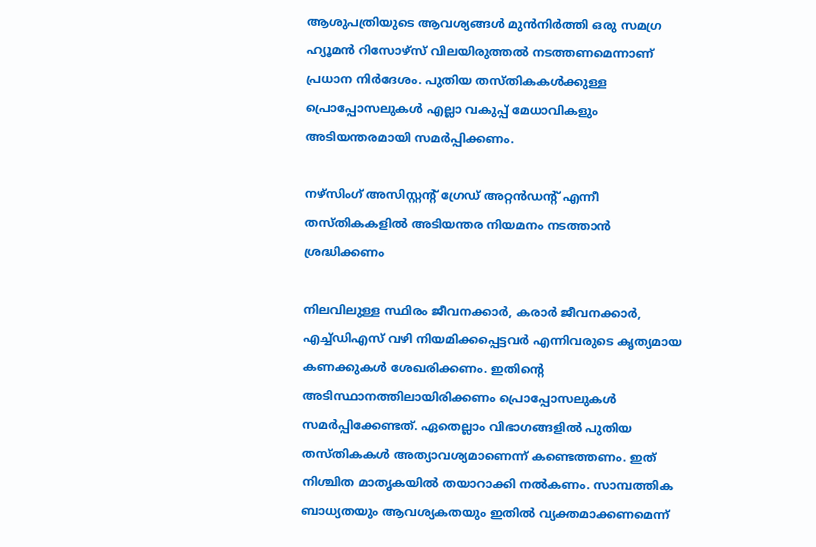ആശുപത്രിയുടെ ആവശ്യങ്ങൾ മുൻനിർത്തി ഒരു സമഗ്ര ഹ്യൂമൻ റിസോഴ്സ് വിലയിരുത്തൽ നടത്തണമെന്നാണ് പ്രധാന നിർദേശം. പുതിയ തസ്തികകൾക്കുള്ള പ്രൊപ്പോസലുകൾ എല്ലാ വകുപ്പ് മേധാവികളും അടിയന്തരമായി സമർപ്പിക്കണം.

നഴ്സിംഗ് അസിസ്റ്റന്‍റ് ഗ്രേഡ് അറ്റൻഡന്‍റ് എന്നീ തസ്തികകളിൽ അടിയന്തര നിയമനം നടത്താൻ ശ്രദ്ധിക്കണം

നിലവിലുള്ള സ്ഥിരം ജീവനക്കാർ, കരാർ ജീവനക്കാർ, എച്ച്ഡിഎസ് വഴി നിയമിക്കപ്പെട്ടവർ എന്നിവരുടെ കൃത്യമായ കണക്കുകൾ ശേഖരിക്കണം. ഇതിന്‍റെ അടിസ്ഥാനത്തിലായിരിക്കണം പ്രൊപ്പോസലുകൾ സമർപ്പിക്കേണ്ടത്. ഏതെല്ലാം വിഭാഗങ്ങളിൽ പുതിയ തസ്തികകൾ അത്യാവശ്യമാണെന്ന് കണ്ടെത്തണം. ഇത് നിശ്ചിത മാതൃകയിൽ തയാറാക്കി നൽകണം. സാമ്പത്തിക ബാധ്യതയും ആവശ്യകതയും ഇതിൽ വ്യക്തമാക്കണമെന്ന്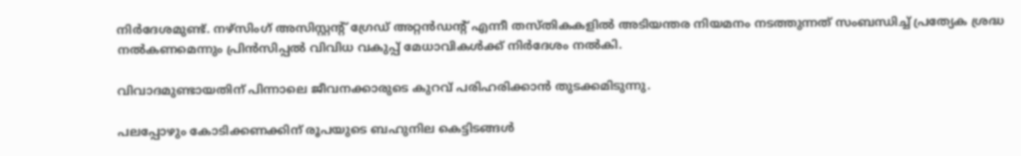നിർദേശമുണ്ട്. നഴ്സിംഗ് അസിസ്റ്റന്‍റ് ഗ്രേഡ് അറ്റൻഡന്‍റ് എന്നീ തസ്തികകളിൽ അടിയന്തര നിയമനം നടത്തുന്നത് സംബന്ധിച്ച് പ്രത്യേക ശ്രദ്ധ നൽകണമെന്നും പ്രിൻസിപ്പൽ വിവിധ വകുപ്പ് മേധാവികൾക്ക് നിർദേശം നൽകി.

വിവാദമുണ്ടായതിന് പിന്നാലെ ജീവനക്കാരുടെ കുറവ് പരിഹരിക്കാൻ തുടക്കമിടുന്നു.

പലപ്പോഴും കോടിക്കണക്കിന് രൂപയുടെ ബഹുനില കെട്ടിടങ്ങൾ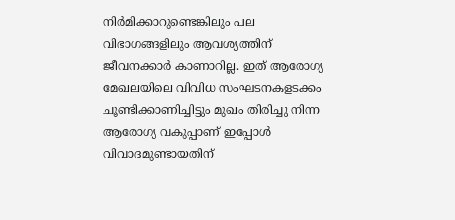നിർമിക്കാറുണ്ടെങ്കിലും പല വിഭാഗങ്ങളിലും ആവശ്യത്തിന് ജീവനക്കാർ കാണാറില്ല. ഇത് ആരോഗ്യ മേഖലയിലെ വിവിധ സംഘടനകളടക്കം ചൂണ്ടിക്കാണിച്ചിട്ടും മുഖം തിരിച്ചു നിന്ന ആരോഗ്യ വകുപ്പാണ് ഇപ്പോൾ വിവാദമുണ്ടായതിന്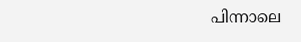പിന്നാലെ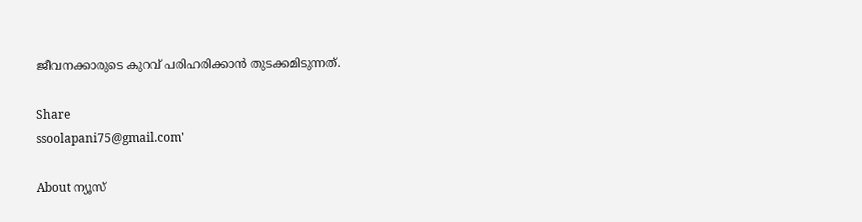ജീവനക്കാരുടെ കുറവ് പരിഹരിക്കാൻ തുടക്കമിടുന്നത്.

Share
ssoolapani75@gmail.com'

About ന്യൂസ്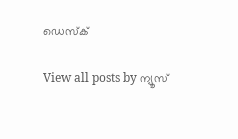ഡെസ്ക്

View all posts by ന്യൂസ്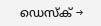ഡെസ്ക് →